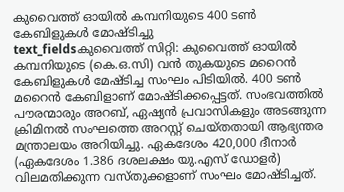കുവൈത്ത് ഓയിൽ കമ്പനിയുടെ 400 ടൺ കേബിളുകൾ മോഷ്ടിച്ചു
text_fieldsകുവൈത്ത് സിറ്റി: കുവൈത്ത് ഓയിൽ കമ്പനിയുടെ (കെ.ഒ.സി) വൻ തുകയുടെ മറൈൻ കേബിളുകൾ മേഷ്ടിച്ച സംഘം പിടിയിൽ. 400 ടൺ മറൈൻ കേബിളാണ് മോഷ്ടിക്കപ്പെട്ടത്. സംഭവത്തിൽ പൗരന്മാരും അറബ്, ഏഷ്യൻ പ്രവാസികളും അടങ്ങുന്ന ക്രിമിനൽ സംഘത്തെ അറസ്റ്റ് ചെയ്തതായി ആഭ്യന്തര മന്ത്രാലയം അറിയിച്ചു. ഏകദേശം 420,000 ദീനാർ (ഏകദേശം 1.386 ദശലക്ഷം യു.എസ് ഡോളർ) വിലമതിക്കുന്ന വസ്തുക്കളാണ് സംഘം മോഷ്ടിച്ചത്.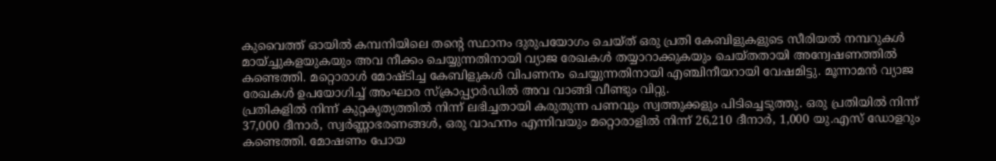കുവൈത്ത് ഓയിൽ കമ്പനിയിലെ തന്റെ സ്ഥാനം ദുരുപയോഗം ചെയ്ത് ഒരു പ്രതി കേബിളുകളുടെ സീരിയൽ നമ്പറുകൾ മായ്ച്ചുകളയുകയും അവ നീക്കം ചെയ്യുന്നതിനായി വ്യാജ രേഖകൾ തയ്യാറാക്കുകയും ചെയ്തതായി അന്വേഷണത്തിൽ കണ്ടെത്തി. മറ്റൊരാൾ മോഷ്ടിച്ച കേബിളുകൾ വിപണനം ചെയ്യുന്നതിനായി എഞ്ചിനീയറായി വേഷമിട്ടു. മൂന്നാമൻ വ്യാജ രേഖകൾ ഉപയോഗിച്ച് അംഘാര സ്ക്രാപ്പ്യാർഡിൽ അവ വാങ്ങി വീണ്ടും വിറ്റു.
പ്രതികളിൽ നിന്ന് കുറ്റകൃത്യത്തിൽ നിന്ന് ലഭിച്ചതായി കരുതുന്ന പണവും സ്വത്തുക്കളും പിടിച്ചെടുത്തു. ഒരു പ്രതിയിൽ നിന്ന് 37,000 ദീനാർ, സ്വർണ്ണാഭരണങ്ങൾ, ഒരു വാഹനം എന്നിവയും മറ്റൊരാളിൽ നിന്ന് 26,210 ദീനാർ, 1,000 യു.എസ് ഡോളറും കണ്ടെത്തി. മോഷണം പോയ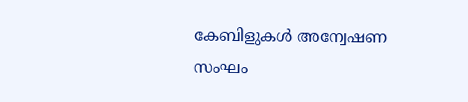കേബിളുകൾ അന്വേഷണ സംഘം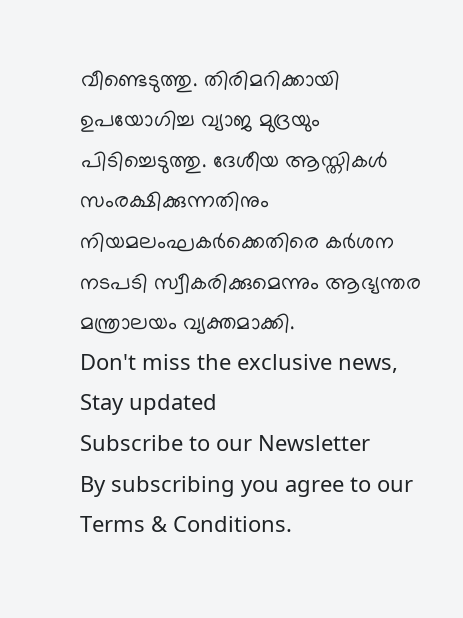വീണ്ടെടുത്തു. തിരിമറിക്കായി ഉപയോഗിച്ച വ്യാജ മുദ്രയും പിടിച്ചെടുത്തു. ദേശീയ ആസ്തികൾ സംരക്ഷിക്കുന്നതിനും നിയമലംഘകർക്കെതിരെ കർശന നടപടി സ്വീകരിക്കുമെന്നും ആഭ്യന്തര മന്ത്രാലയം വ്യക്തമാക്കി.
Don't miss the exclusive news, Stay updated
Subscribe to our Newsletter
By subscribing you agree to our Terms & Conditions.